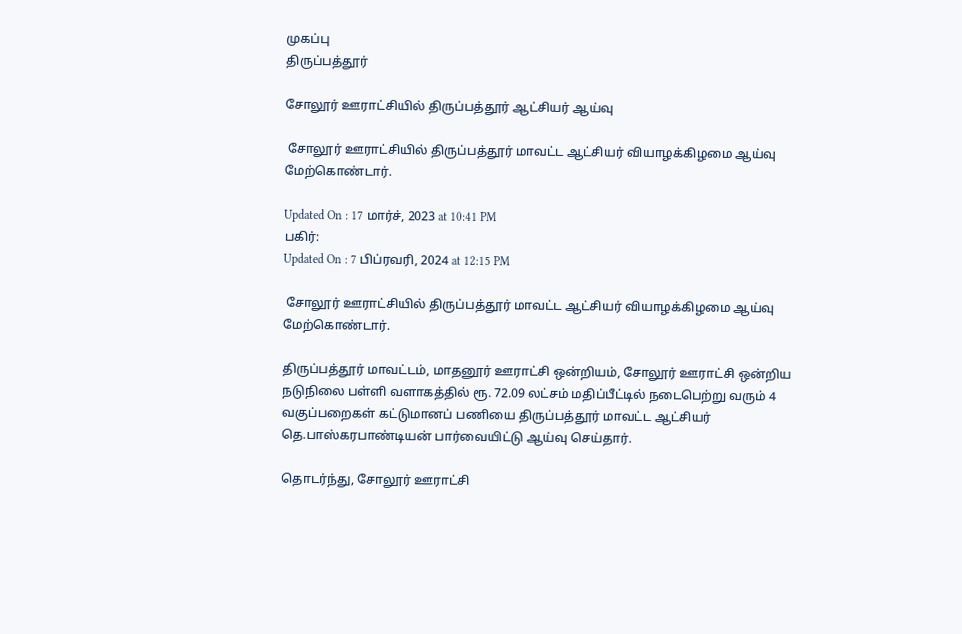முகப்பு
திருப்பத்தூர்

சோலூர் ஊராட்சியில் திருப்பத்தூர் ஆட்சியர் ஆய்வு

 சோலூர் ஊராட்சியில் திருப்பத்தூர் மாவட்ட ஆட்சியர் வியாழக்கிழமை ஆய்வு மேற்கொண்டார்.

Updated On : 17 மார்ச், 2023 at 10:41 PM
பகிர்:
Updated On : 7 பிப்ரவரி, 2024 at 12:15 PM

 சோலூர் ஊராட்சியில் திருப்பத்தூர் மாவட்ட ஆட்சியர் வியாழக்கிழமை ஆய்வு மேற்கொண்டார்.

திருப்பத்தூர் மாவட்டம், மாதனூர் ஊராட்சி ஒன்றியம், சோலூர் ஊராட்சி ஒன்றிய நடுநிலை பள்ளி வளாகத்தில் ரூ. 72.09 லட்சம் மதிப்பீட்டில் நடைபெற்று வரும் 4 வகுப்பறைகள் கட்டுமானப் பணியை திருப்பத்தூர் மாவட்ட ஆட்சியர் தெ.பாஸ்கரபாண்டியன் பார்வையிட்டு ஆய்வு செய்தார்.

தொடர்ந்து, சோலூர் ஊராட்சி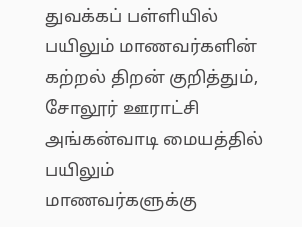துவக்கப் பள்ளியில் பயிலும் மாணவர்களின் கற்றல் திறன் குறித்தும், சோலூர் ஊராட்சி அங்கன்வாடி மையத்தில் பயிலும் மாணவர்களுக்கு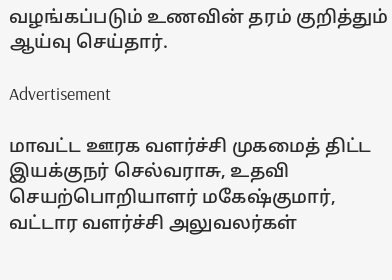வழங்கப்படும் உணவின் தரம் குறித்தும் ஆய்வு செய்தார்.

Advertisement

மாவட்ட ஊரக வளர்ச்சி முகமைத் திட்ட இயக்குநர் செல்வராசு, உதவி செயற்பொறியாளர் மகேஷ்குமார், வட்டார வளர்ச்சி அலுவலர்கள்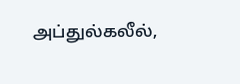அப்துல்கலீல்,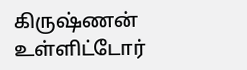கிருஷ்ணன் உள்ளிட்டோர்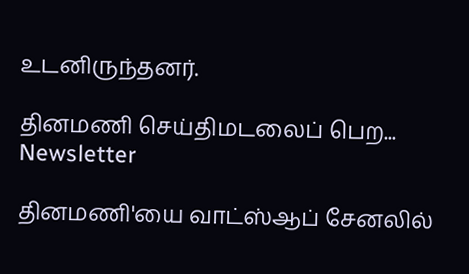உடனிருந்தனர்.

தினமணி செய்திமடலைப் பெற... Newsletter

தினமணி'யை வாட்ஸ்ஆப் சேனலில்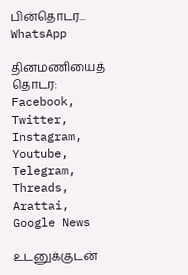பின்தொடர... WhatsApp

தினமணியைத் தொடர: Facebook, Twitter, Instagram, Youtube, Telegram, Threads, Arattai, Google News

உடனுக்குடன்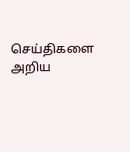செய்திகளை அறிய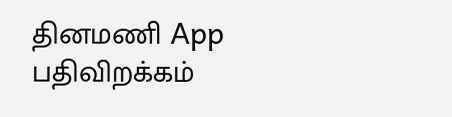தினமணி App பதிவிறக்கம்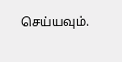செய்யவும்.